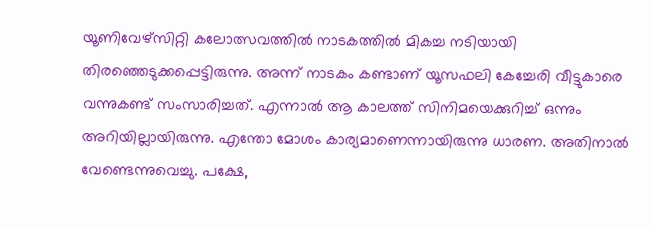യൂണിവേഴ്സിറ്റി കലോത്സവത്തിൽ നാടകത്തിൽ മികച്ച നടിയായി തിരഞ്ഞെടുക്കപ്പെട്ടിരുന്നു. അന്ന് നാടകം കണ്ടാണ് യൂസഫലി കേച്ചേരി വീട്ടുകാരെ വന്നുകണ്ട് സംസാരിച്ചത്. എന്നാൽ ആ കാലത്ത് സിനിമയെക്കുറിച്ച് ഒന്നും അറിയില്ലായിരുന്നു. എന്തോ മോശം കാര്യമാണെന്നായിരുന്നു ധാരണ. അതിനാൽ വേണ്ടെന്നുവെച്ചു. പക്ഷേ,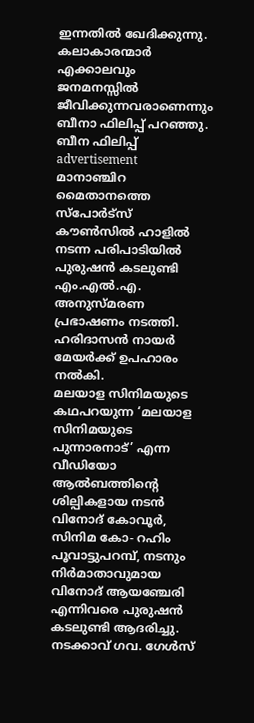ഇന്നതിൽ ഖേദിക്കുന്നു. കലാകാരന്മാർ എക്കാലവും ജനമനസ്സിൽ ജീവിക്കുന്നവരാണെന്നും ബീനാ ഫിലിപ്പ് പറഞ്ഞു.
ബീന ഫിലിപ്പ്
advertisement
മാനാഞ്ചിറ മൈതാനത്തെ സ്പോർട്സ് കൗൺസിൽ ഹാളിൽ നടന്ന പരിപാടിയിൽ പുരുഷൻ കടലുണ്ടി എം.എൽ.എ. അനുസ്മരണ പ്രഭാഷണം നടത്തി. ഹരിദാസൻ നായർ മേയർക്ക് ഉപഹാരം നൽകി.
മലയാള സിനിമയുടെ കഥപറയുന്ന ‘മലയാള സിനിമയുടെ പുന്നാരനാട്’ എന്ന വീഡിയോ ആൽബത്തിന്റെ ശില്പികളായ നടൻ വിനോദ് കോവൂർ, സിനിമ കോ- റഹിം പൂവാട്ടുപറമ്പ്, നടനും നിർമാതാവുമായ വിനോദ് ആയഞ്ചേരി എന്നിവരെ പുരുഷൻ കടലുണ്ടി ആദരിച്ചു.
നടക്കാവ് ഗവ. ഗേൾസ്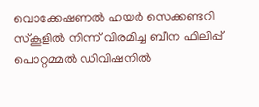വൊക്കേഷണൽ ഹയർ സെക്കണ്ടറി സ്കൂളിൽ നിന്ന് വിരമിച്ച ബീന ഫിലിപ്പ് പൊറ്റമ്മൽ ഡിവിഷനിൽ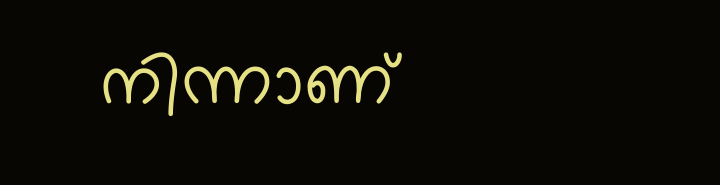നിന്നാണ്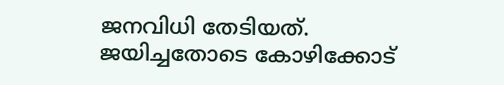ജനവിധി തേടിയത്. ജയിച്ചതോടെ കോഴിക്കോട്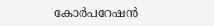കോർപറേഷൻ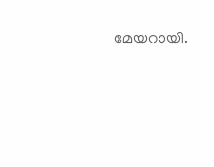മേയറായി.